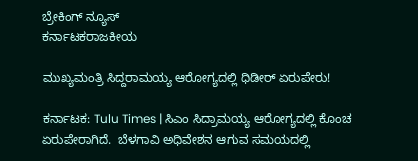ಬ್ರೇಕಿಂಗ್ ನ್ಯೂಸ್
ಕರ್ನಾಟಕರಾಜಕೀಯ

ಮುಖ್ಯಮಂತ್ರಿ ಸಿದ್ದರಾಮಯ್ಯ ಆರೋಗ್ಯದಲ್ಲಿ ಧಿಡೀರ್‌ ಏರುಪೇರು!

ಕರ್ನಾಟಕ: Tulu Times | ಸಿಎಂ ಸಿದ್ರಾಮಯ್ಯ ಆರೋಗ್ಯದಲ್ಲಿ ಕೊಂಚ ಏರುಪೇರಾಗಿದೆ.  ಬೆಳಗಾವಿ ಅಧಿವೇಶನ ಆಗುವ ಸಮಯದಲ್ಲಿ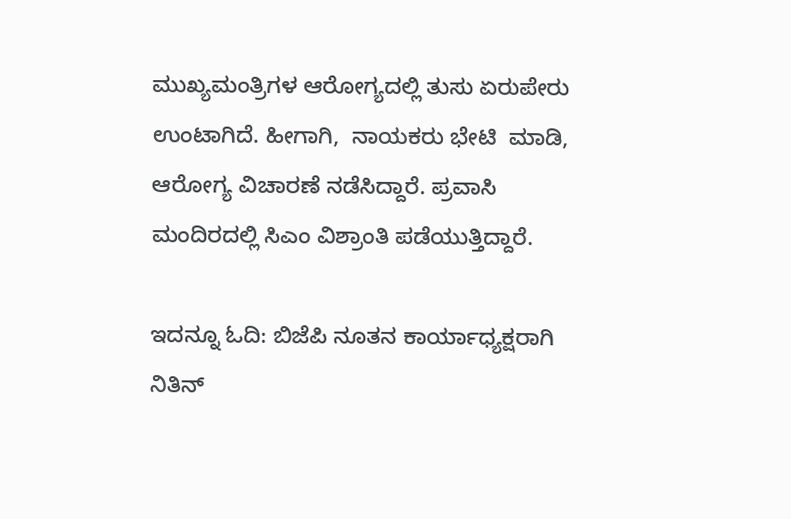ಮುಖ್ಯಮಂತ್ರಿಗಳ ಆರೋಗ್ಯದಲ್ಲಿ ತುಸು ಏರುಪೇರು ಉಂಟಾಗಿದೆ. ಹೀಗಾಗಿ,  ನಾಯಕರು ಭೇಟಿ  ಮಾಡಿ,  ಆರೋಗ್ಯ ವಿಚಾರಣೆ ನಡೆಸಿದ್ದಾರೆ. ಪ್ರವಾಸಿ ಮಂದಿರದಲ್ಲಿ ಸಿಎಂ ವಿಶ್ರಾಂತಿ ಪಡೆಯುತ್ತಿದ್ದಾರೆ.

ಇದನ್ನೂ ಓದಿ: ಬಿಜೆಪಿ ನೂತನ ಕಾರ್ಯಾಧ್ಯಕ್ಷರಾಗಿ ನಿತಿನ್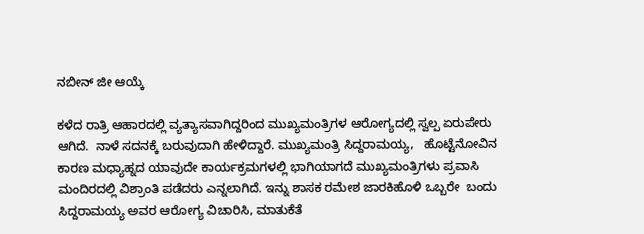ನಬೀನ್ ಜೀ ಆಯ್ಕೆ

ಕಳೆದ ರಾತ್ರಿ ಆಹಾರದಲ್ಲಿ ವ್ಯತ್ಯಾಸವಾಗಿದ್ದರಿಂದ ಮುಖ್ಯಮಂತ್ರಿಗಳ ಆರೋಗ್ಯದಲ್ಲಿ ಸ್ವಲ್ಪ ಏರುಪೇರು ಆಗಿದೆ.  ನಾಳೆ ಸದನಕ್ಕೆ ಬರುವುದಾಗಿ ಹೇಳಿದ್ದಾರೆ. ಮುಖ್ಯಮಂತ್ರಿ ಸಿದ್ದರಾಮಯ್ಯ,   ಹೊಟ್ಟೆನೋವಿನ ಕಾರಣ ಮಧ್ಯಾಹ್ನದ ಯಾವುದೇ ಕಾರ್ಯಕ್ರಮಗಳಲ್ಲಿ ಭಾಗಿಯಾಗದೆ ಮುಖ್ಯಮಂತ್ರಿಗಳು ಪ್ರವಾಸಿ ಮಂದಿರದಲ್ಲಿ ವಿಶ್ರಾಂತಿ ಪಡೆದರು ಎನ್ನಲಾಗಿದೆ. ಇನ್ನು ಶಾಸಕ ರಮೇಶ ಜಾರಕಿಹೊಳಿ ಒಬ್ಬರೇ  ಬಂದು ಸಿದ್ದರಾಮಯ್ಯ ಅವರ ಆರೋಗ್ಯ ವಿಚಾರಿಸಿ, ಮಾತುಕೆತೆ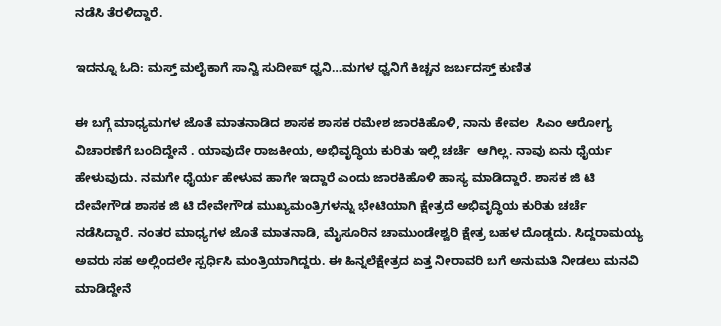ನಡೆಸಿ ತೆರಳಿದ್ದಾರೆ.

ಇದನ್ನೂ ಓದಿ: ಮಸ್ತ್ ಮಲೈಕಾಗೆ ಸಾನ್ವಿ ಸುದೀಪ್ ಧ್ವನಿ…ಮಗಳ ಧ್ವನಿಗೆ ಕಿಚ್ಚನ ಜರ್ಬದಸ್ತ್ ಕುಣಿತ

ಈ ಬಗ್ಗೆ ಮಾಧ್ಯಮಗಳ ಜೊತೆ ಮಾತನಾಡಿದ ಶಾಸಕ ಶಾಸಕ ರಮೇಶ ಜಾರಕಿಹೊಳಿ, ನಾನು ಕೇವಲ  ಸಿಎಂ ಆರೋಗ್ಯ ವಿಚಾರಣೆಗೆ ಬಂದಿದ್ದೇನೆ . ಯಾವುದೇ ರಾಜಕೀಯ, ಅಭಿವೃದ್ಧಿಯ ಕುರಿತು ಇಲ್ಲಿ ಚರ್ಚೆ  ಆಗಿಲ್ಲ. ನಾವು ಏನು ಧೈರ್ಯ ಹೇಳುವುದು. ನಮಗೇ ಧೈರ್ಯ ಹೇಳುವ ಹಾಗೇ ಇದ್ದಾರೆ ಎಂದು ಜಾರಕಿಹೊಳಿ ಹಾಸ್ಯ ಮಾಡಿದ್ದಾರೆ. ಶಾಸಕ ಜಿ ಟಿ ದೇವೇಗೌಡ ಶಾಸಕ ಜಿ ಟಿ ದೇವೇಗೌಡ ಮುಖ್ಯಮಂತ್ರಿಗಳನ್ನು ಭೇಟಿಯಾಗಿ ಕ್ಷೇತ್ರದೆ ಅಭಿವೃದ್ಧಿಯ ಕುರಿತು ಚರ್ಚೆ ನಡೆಸಿದ್ದಾರೆ. ನಂತರ ಮಾಧ್ಯಗಳ ಜೊತೆ ಮಾತನಾಡಿ, ಮೈಸೂರಿನ ಚಾಮುಂಡೇಶ್ವರಿ ಕ್ಷೇತ್ರ ಬಹಳ ದೊಡ್ಡದು. ಸಿದ್ದರಾಮಯ್ಯ ಅವರು ಸಹ ಅಲ್ಲಿಂದಲೇ ಸ್ಪರ್ಧಿಸಿ ಮಂತ್ರಿಯಾಗಿದ್ದರು. ಈ ಹಿನ್ನಲೆಕ್ಷೇತ್ರದ ಏತ್ತ ನೀರಾವರಿ ಬಗೆ ಅನುಮತಿ ನೀಡಲು ಮನವಿ ಮಾಡಿದ್ದೇನೆ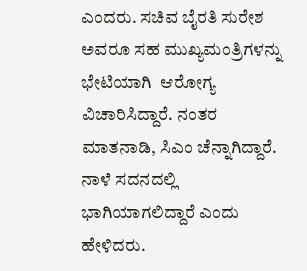ಎಂದರು. ಸಚಿವ ಬೈರತಿ ಸುರೇಶ ಅವರೂ ಸಹ ಮುಖ್ಯಮಂತ್ರಿಗಳನ್ನು ಭೇಟಿಯಾಗಿ  ಆರೋಗ್ಯ ವಿಚಾರಿಸಿದ್ದಾರೆ. ನಂತರ ಮಾತನಾಡಿ, ಸಿಎಂ ಚೆನ್ನಾಗಿದ್ದಾರೆ. ನಾಳೆ ಸದನದಲ್ಲಿ ಭಾಗಿಯಾಗಲಿದ್ದಾರೆ ಎಂದು ಹೇಳಿದರು.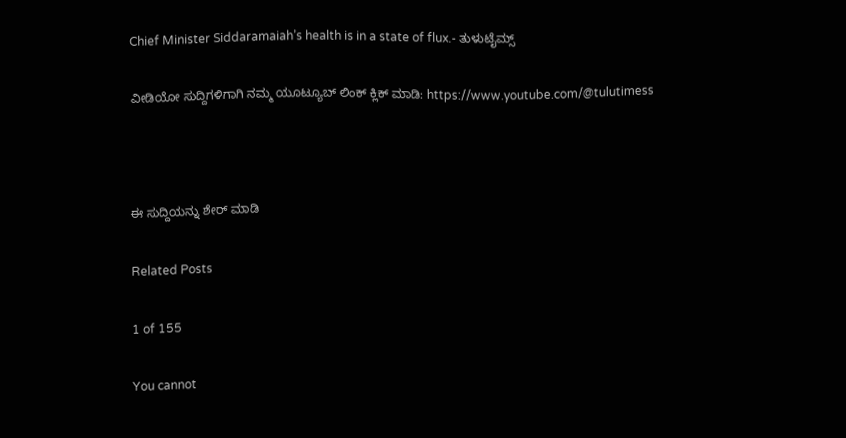Chief Minister Siddaramaiah’s health is in a state of flux.- ತುಳುಟೈಮ್ಸ್

ವೀಡಿಯೋ ಸುದ್ದಿಗಳಿಗಾಗಿ ನಮ್ಮ ಯೂಟ್ಯೂಬ್ ಲಿಂಕ್ ಕ್ಲಿಕ್ ಮಾಡಿ: https://www.youtube.com/@tulutimess



ಈ ಸುದ್ದಿಯನ್ನು ಶೇರ್ ಮಾಡಿ

Related Posts

1 of 155

You cannot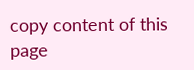copy content of this page